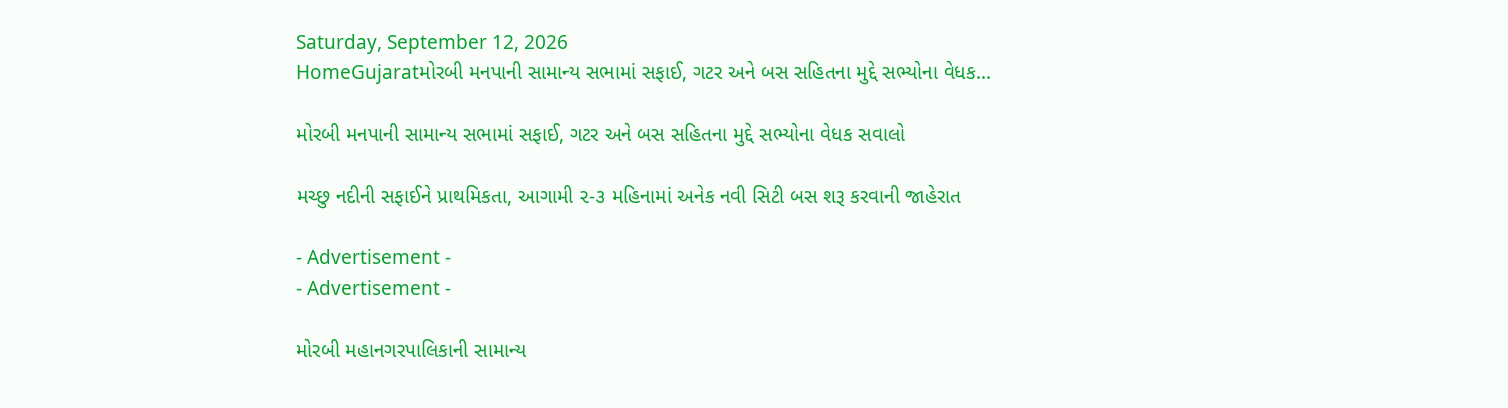Saturday, September 12, 2026
HomeGujaratમોરબી મનપાની સામાન્ય સભામાં સફાઈ, ગટર અને બસ સહિતના મુદ્દે સભ્યોના વેધક...

મોરબી મનપાની સામાન્ય સભામાં સફાઈ, ગટર અને બસ સહિતના મુદ્દે સભ્યોના વેધક સવાલો

મચ્છુ નદીની સફાઈને પ્રાથમિકતા, આગામી ૨-૩ મહિનામાં અનેક નવી સિટી બસ શરૂ કરવાની જાહેરાત

- Advertisement -
- Advertisement -

મોરબી મહાનગરપાલિકાની સામાન્ય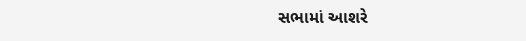સભામાં આશરે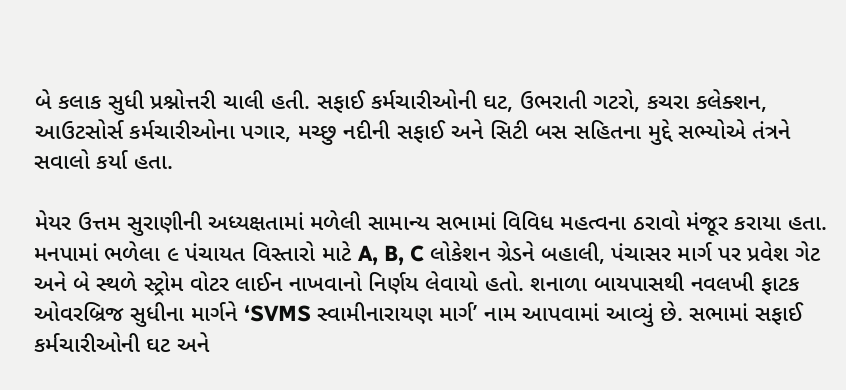બે કલાક સુધી પ્રશ્નોત્તરી ચાલી હતી. સફાઈ કર્મચારીઓની ઘટ, ઉભરાતી ગટરો, કચરા કલેક્શન, આઉટસોર્સ કર્મચારીઓના પગાર, મચ્છુ નદીની સફાઈ અને સિટી બસ સહિતના મુદ્દે સભ્યોએ તંત્રને સવાલો કર્યા હતા.

મેયર ઉત્તમ સુરાણીની અધ્યક્ષતામાં મળેલી સામાન્ય સભામાં વિવિધ મહત્વના ઠરાવો મંજૂર કરાયા હતા. મનપામાં ભળેલા ૯ પંચાયત વિસ્તારો માટે A, B, C લોકેશન ગ્રેડને બહાલી, પંચાસર માર્ગ પર પ્રવેશ ગેટ અને બે સ્થળે સ્ટ્રોમ વોટર લાઈન નાખવાનો નિર્ણય લેવાયો હતો. શનાળા બાયપાસથી નવલખી ફાટક ઓવરબ્રિજ સુધીના માર્ગને ‘SVMS સ્વામીનારાયણ માર્ગ’ નામ આપવામાં આવ્યું છે. સભામાં સફાઈ કર્મચારીઓની ઘટ અને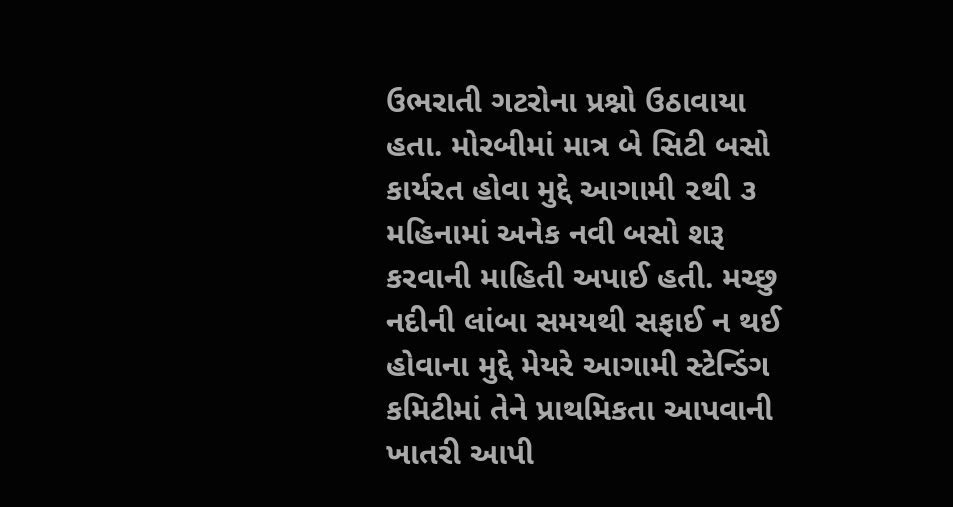ઉભરાતી ગટરોના પ્રશ્નો ઉઠાવાયા હતા. મોરબીમાં માત્ર બે સિટી બસો કાર્યરત હોવા મુદ્દે આગામી ૨થી ૩ મહિનામાં અનેક નવી બસો શરૂ કરવાની માહિતી અપાઈ હતી. મચ્છુ નદીની લાંબા સમયથી સફાઈ ન થઈ હોવાના મુદ્દે મેયરે આગામી સ્ટેન્ડિંગ કમિટીમાં તેને પ્રાથમિકતા આપવાની ખાતરી આપી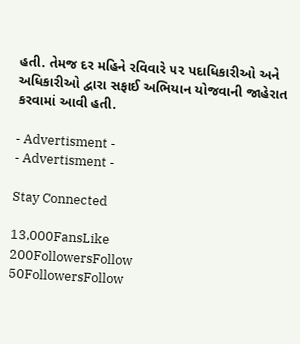હતી. તેમજ દર મહિને રવિવારે ૫૨ પદાધિકારીઓ અને અધિકારીઓ દ્વારા સફાઈ અભિયાન યોજવાની જાહેરાત કરવામાં આવી હતી.

- Advertisment -
- Advertisment -

Stay Connected

13,000FansLike
200FollowersFollow
50FollowersFollow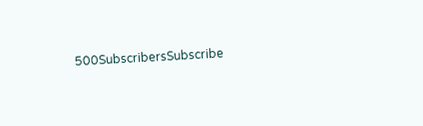500SubscribersSubscribe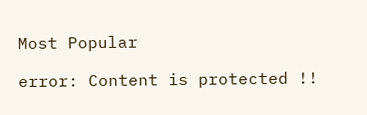Most Popular

error: Content is protected !!